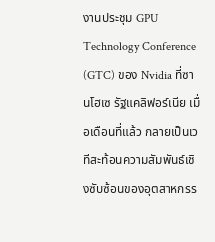งานประชุม GPU Technology Conference (GTC) ของ Nvidia ที่ซานโฮเซ รัฐแคลิฟอร์เนีย เมื่อเดือนที่แล้ว กลายเป็นเวทีสะท้อนความสัมพันธ์เชิงซับซ้อนของอุตสาหกรร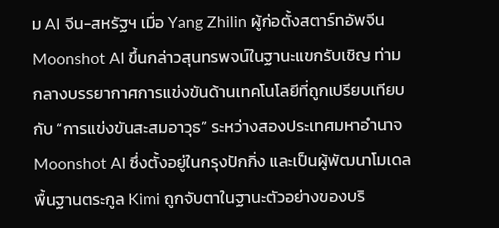ม AI จีน-สหรัฐฯ เมื่อ Yang Zhilin ผู้ก่อตั้งสตาร์ทอัพจีน Moonshot AI ขึ้นกล่าวสุนทรพจน์ในฐานะแขกรับเชิญ ท่ามกลางบรรยากาศการแข่งขันด้านเทคโนโลยีที่ถูกเปรียบเทียบกับ “การแข่งขันสะสมอาวุธ” ระหว่างสองประเทศมหาอำนาจ
Moonshot AI ซึ่งตั้งอยู่ในกรุงปักกิ่ง และเป็นผู้พัฒนาโมเดลพื้นฐานตระกูล Kimi ถูกจับตาในฐานะตัวอย่างของบริ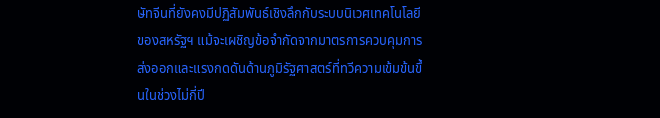ษัทจีนที่ยังคงมีปฏิสัมพันธ์เชิงลึกกับระบบนิเวศเทคโนโลยีของสหรัฐฯ แม้จะเผชิญข้อจำกัดจากมาตรการควบคุมการส่งออกและแรงกดดันด้านภูมิรัฐศาสตร์ที่ทวีความเข้มข้นขึ้นในช่วงไม่กี่ปี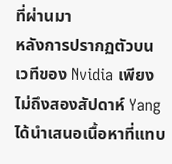ที่ผ่านมา
หลังการปรากฏตัวบนเวทีของ Nvidia เพียงไม่ถึงสองสัปดาห์ Yang ได้นำเสนอเนื้อหาที่แทบ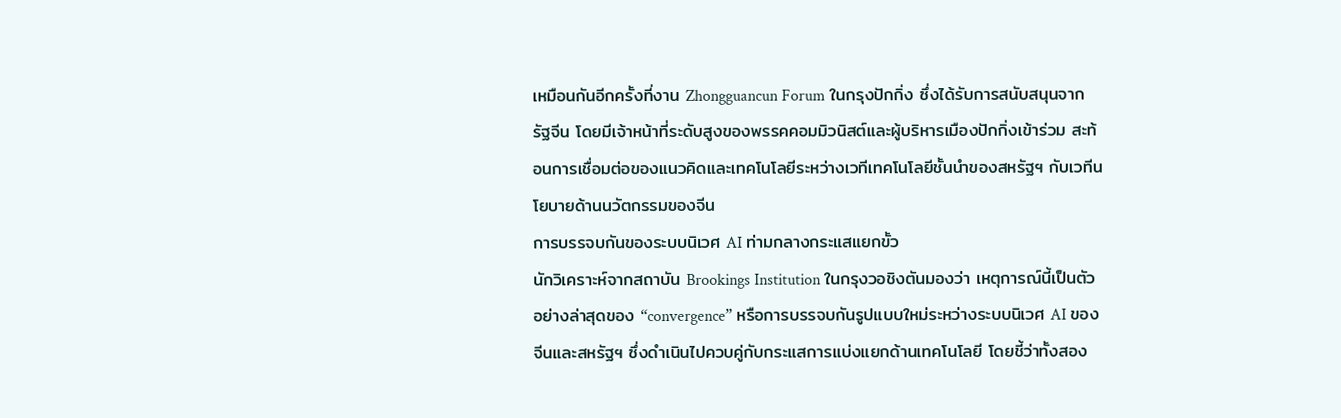เหมือนกันอีกครั้งที่งาน Zhongguancun Forum ในกรุงปักกิ่ง ซึ่งได้รับการสนับสนุนจากรัฐจีน โดยมีเจ้าหน้าที่ระดับสูงของพรรคคอมมิวนิสต์และผู้บริหารเมืองปักกิ่งเข้าร่วม สะท้อนการเชื่อมต่อของแนวคิดและเทคโนโลยีระหว่างเวทีเทคโนโลยีชั้นนำของสหรัฐฯ กับเวทีนโยบายด้านนวัตกรรมของจีน
การบรรจบกันของระบบนิเวศ AI ท่ามกลางกระแสแยกขั้ว
นักวิเคราะห์จากสถาบัน Brookings Institution ในกรุงวอชิงตันมองว่า เหตุการณ์นี้เป็นตัวอย่างล่าสุดของ “convergence” หรือการบรรจบกันรูปแบบใหม่ระหว่างระบบนิเวศ AI ของจีนและสหรัฐฯ ซึ่งดำเนินไปควบคู่กับกระแสการแบ่งแยกด้านเทคโนโลยี โดยชี้ว่าทั้งสอง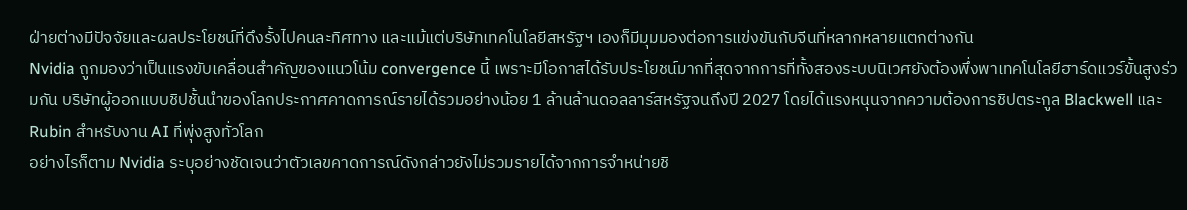ฝ่ายต่างมีปัจจัยและผลประโยชน์ที่ดึงรั้งไปคนละทิศทาง และแม้แต่บริษัทเทคโนโลยีสหรัฐฯ เองก็มีมุมมองต่อการแข่งขันกับจีนที่หลากหลายแตกต่างกัน
Nvidia ถูกมองว่าเป็นแรงขับเคลื่อนสำคัญของแนวโน้ม convergence นี้ เพราะมีโอกาสได้รับประโยชน์มากที่สุดจากการที่ทั้งสองระบบนิเวศยังต้องพึ่งพาเทคโนโลยีฮาร์ดแวร์ขั้นสูงร่วมกัน บริษัทผู้ออกแบบชิปชั้นนำของโลกประกาศคาดการณ์รายได้รวมอย่างน้อย 1 ล้านล้านดอลลาร์สหรัฐจนถึงปี 2027 โดยได้แรงหนุนจากความต้องการชิปตระกูล Blackwell และ Rubin สำหรับงาน AI ที่พุ่งสูงทั่วโลก
อย่างไรก็ตาม Nvidia ระบุอย่างชัดเจนว่าตัวเลขคาดการณ์ดังกล่าวยังไม่รวมรายได้จากการจำหน่ายชิ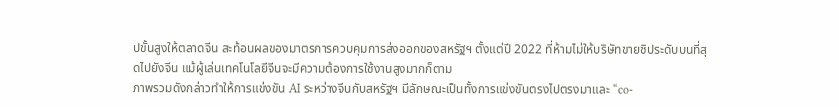ปขั้นสูงให้ตลาดจีน สะท้อนผลของมาตรการควบคุมการส่งออกของสหรัฐฯ ตั้งแต่ปี 2022 ที่ห้ามไม่ให้บริษัทขายชิประดับบนที่สุดไปยังจีน แม้ผู้เล่นเทคโนโลยีจีนจะมีความต้องการใช้งานสูงมากก็ตาม
ภาพรวมดังกล่าวทำให้การแข่งขัน AI ระหว่างจีนกับสหรัฐฯ มีลักษณะเป็นทั้งการแข่งขันตรงไปตรงมาและ “co-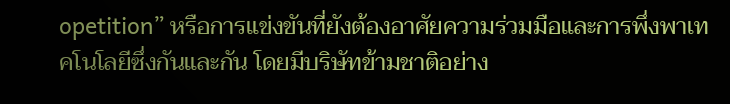opetition” หรือการแข่งขันที่ยังต้องอาศัยความร่วมมือและการพึ่งพาเทคโนโลยีซึ่งกันและกัน โดยมีบริษัทข้ามชาติอย่าง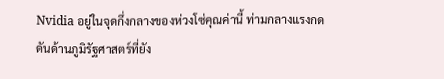Nvidia อยู่ในจุดกึ่งกลางของห่วงโซ่คุณค่านี้ ท่ามกลางแรงกดดันด้านภูมิรัฐศาสตร์ที่ยัง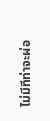ไม่มีทีท่าจะผ่อ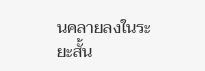นคลายลงในระยะสั้น